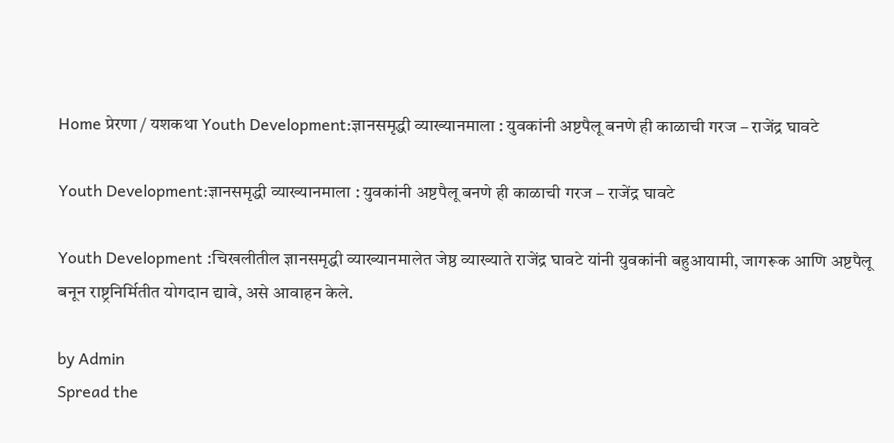Home प्रेरणा / यशकथा Youth Development:ज्ञानसमृद्धी व्याख्यानमाला : युवकांनी अष्टपैलू बनणे ही काळाची गरज – राजेंद्र घावटे

Youth Development:ज्ञानसमृद्धी व्याख्यानमाला : युवकांनी अष्टपैलू बनणे ही काळाची गरज – राजेंद्र घावटे

Youth Development :चिखलीतील ज्ञानसमृद्धी व्याख्यानमालेत जेष्ठ व्याख्याते राजेंद्र घावटे यांनी युवकांनी बहुआयामी, जागरूक आणि अष्टपैलू बनून राष्ट्रनिर्मितीत योगदान द्यावे, असे आवाहन केले.

by Admin
Spread the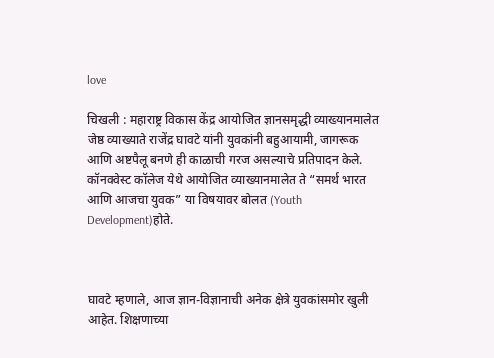love

चिखली : महाराष्ट्र विकास केंद्र आयोजित ज्ञानसमृद्धी व्याख्यानमालेत जेष्ठ व्याख्याते राजेंद्र घावटे यांनी युवकांनी बहुआयामी, जागरूक आणि अष्टपैलू बनणे ही काळाची गरज असल्याचे प्रतिपादन केले. कॉनक्वेस्ट कॉलेज येथे आयोजित व्याख्यानमालेत ते “समर्थ भारत आणि आजचा युवक” या विषयावर बोलत (Youth Development)होते.



घावटे म्हणाले, आज ज्ञान-विज्ञानाची अनेक क्षेत्रे युवकांसमोर खुली आहेत. शिक्षणाच्या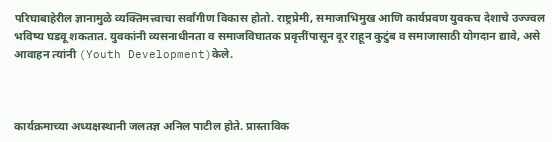परिघाबाहेरील ज्ञानामुळे व्यक्तिमत्त्वाचा सर्वांगीण विकास होतो. राष्ट्रप्रेमी, समाजाभिमुख आणि कार्यप्रवण युवकच देशाचे उज्ज्वल भविष्य घडवू शकतात. युवकांनी व्यसनाधीनता व समाजविघातक प्रवृत्तींपासून दूर राहून कुटुंब व समाजासाठी योगदान द्यावे, असे आवाहन त्यांनी (Youth Development)केले.



कार्यक्रमाच्या अध्यक्षस्थानी जलतज्ञ अनिल पाटील होते. प्रास्ताविक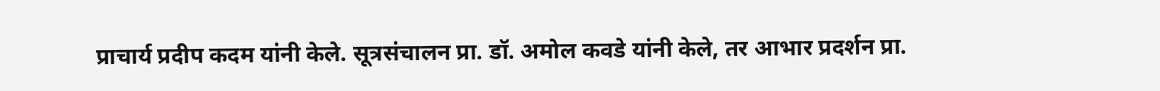प्राचार्य प्रदीप कदम यांनी केले. सूत्रसंचालन प्रा. डॉ. अमोल कवडे यांनी केले, तर आभार प्रदर्शन प्रा.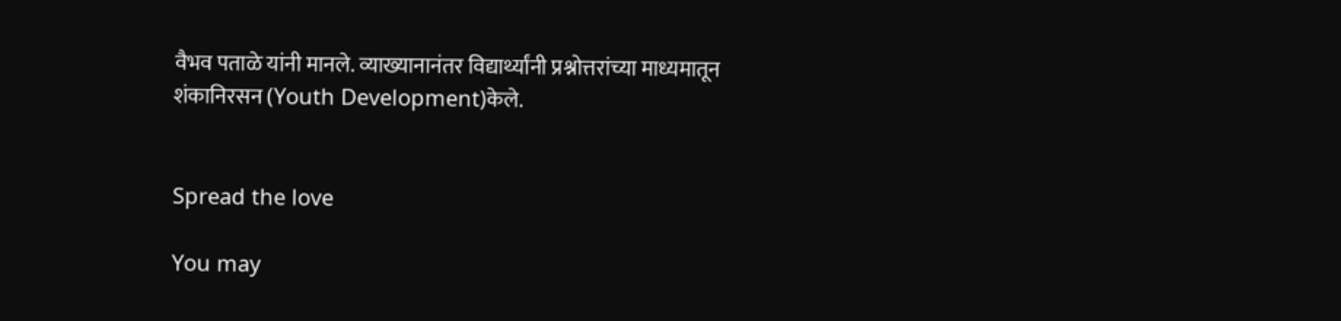वैभव पताळे यांनी मानले. व्याख्यानानंतर विद्यार्थ्यांनी प्रश्नोत्तरांच्या माध्यमातून शंकानिरसन (Youth Development)केले.


Spread the love

You may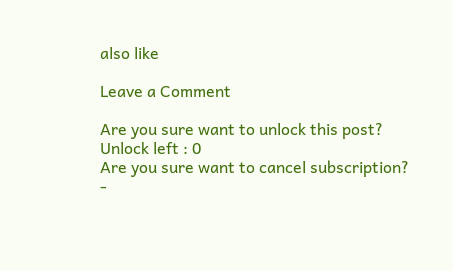also like

Leave a Comment

Are you sure want to unlock this post?
Unlock left : 0
Are you sure want to cancel subscription?
-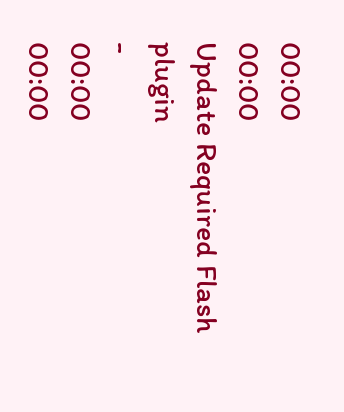00:00
00:00
Update Required Flash plugin
-
00:00
00:00